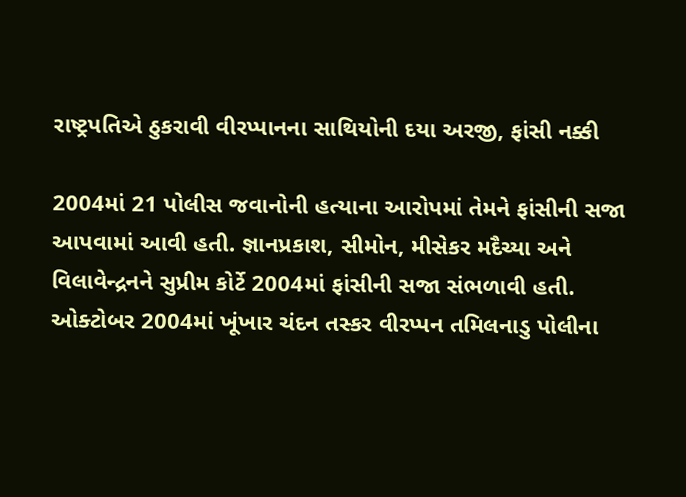રાષ્ટ્રપતિએ ઠુકરાવી વીરપ્પાનના સાથિયોની દયા અરજી, ફાંસી નક્કી

2004માં 21 પોલીસ જવાનોની હત્યાના આરોપમાં તેમને ફાંસીની સજા આપવામાં આવી હતી. જ્ઞાનપ્રકાશ, સીમોન, મીસેકર મદૈચ્યા અને વિલાવેન્દ્રનને સુપ્રીમ કોર્ટે 2004માં ફાંસીની સજા સંભળાવી હતી. ઓક્ટોબર 2004માં ખૂંખાર ચંદન તસ્કર વીરપ્પન તમિલનાડુ પોલીના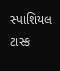સ્પાશિયલ ટાસ્ક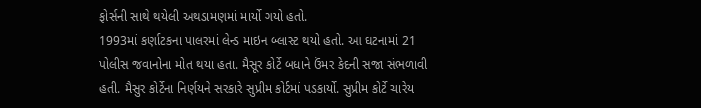ફોર્સની સાથે થયેલી અથડામણમાં માર્યો ગયો હતો.
1993માં કર્ણાટકના પાલરમાં લેન્ડ માઇન બ્લાસ્ટ થયો હતો. આ ઘટનામાં 21 પોલીસ જવાનોના મોત થયા હતા. મૈસૂર કોર્ટે બધાને ઉંમર કેદની સજા સંભળાવી હતી. મૈસુર કોર્ટેના નિર્ણયને સરકારે સુપ્રીમ કોર્ટમાં પડકાર્યો. સુપ્રીમ કોર્ટે ચારેય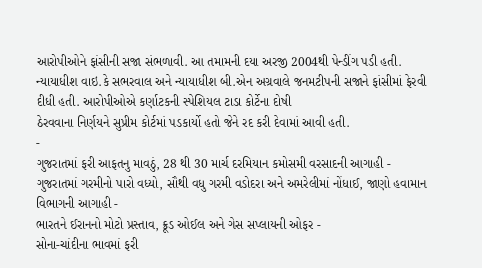આરોપીઓને ફાંસીની સજા સંભળાવી. આ તમામની દયા અરજી 2004થી પેન્ડીંગ પડી હતી.
ન્યાયાધીશ વાઇ.કે સભરવાલ અને ન્યાયાધીશ બી.એન અગ્રવાલે જનમટીપની સજાને ફાંસીમાં ફેરવી દીધી હતી. આરોપીઓએ કર્ણાટકની સ્પેશિયલ ટાડા કોર્ટેના દોષી
ઠેરવવાના નિર્ણયને સુપ્રીમ કોર્ટમાં પડકાર્યો હતો જેને રદ કરી દેવામાં આવી હતી.
-
ગુજરાતમાં ફરી આફતનુ માવઠું, 28 થી 30 માર્ચ દરમિયાન કમોસમી વરસાદની આગાહી -
ગુજરાતમાં ગરમીનો પારો વધ્યો, સૌથી વધુ ગરમી વડોદરા અને અમરેલીમાં નોંધાઈ, જાણો હવામાન વિભાગની આગાહી -
ભારતને ઈરાનનો મોટો પ્રસ્તાવ, ક્રૂડ ઓઈલ અને ગેસ સપ્લાયની ઓફર -
સોના-ચાંદીના ભાવમાં ફરી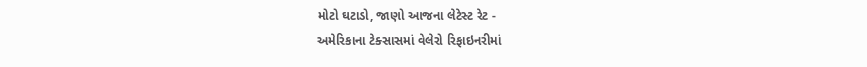મોટો ઘટાડો, જાણો આજના લેટેસ્ટ રેટ -
અમેરિકાના ટેક્સાસમાં વેલેરો રિફાઇનરીમાં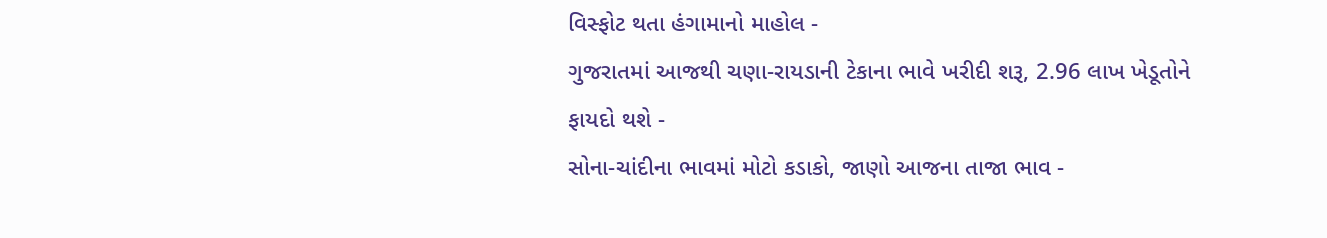વિસ્ફોટ થતા હંગામાનો માહોલ -
ગુજરાતમાં આજથી ચણા-રાયડાની ટેકાના ભાવે ખરીદી શરૂ, 2.96 લાખ ખેડૂતોને ફાયદો થશે -
સોના-ચાંદીના ભાવમાં મોટો કડાકો, જાણો આજના તાજા ભાવ -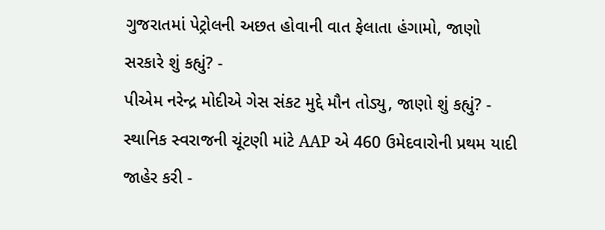ગુજરાતમાં પેટ્રોલની અછત હોવાની વાત ફેલાતા હંગામો, જાણો સરકારે શું કહ્યું? -
પીએમ નરેન્દ્ર મોદીએ ગેસ સંકટ મુદ્દે મૌન તોડ્યુ, જાણો શું કહ્યું? -
સ્થાનિક સ્વરાજની ચૂંટણી માંટે AAP એ 460 ઉમેદવારોની પ્રથમ યાદી જાહેર કરી -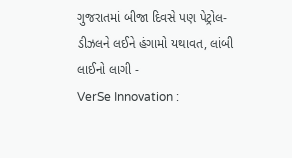ગુજરાતમાં બીજા દિવસે પણ પેટ્રોલ-ડીઝલને લઈને હંગામો યથાવત, લાંબી લાઈનો લાગી -
VerSe Innovation :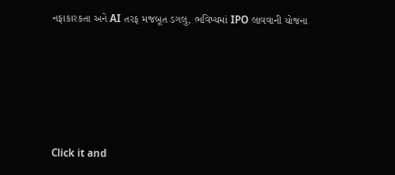નફાકારકતા અને AI તરફ મજબૂત ડગલુ, ભવિષ્યમાં IPO લાવવાની યોજના








Click it and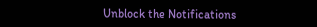Unblock the Notifications